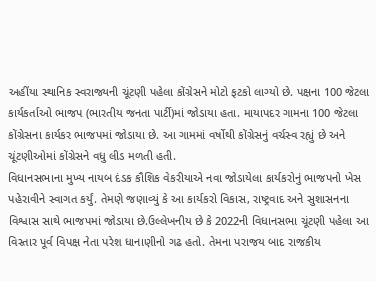અહીંયા સ્થાનિક સ્વરાજ્યની ચૂંટણી પહેલા કોંગ્રેસને મોટો ફટકો લાગ્યો છે. પક્ષના 100 જેટલા કાર્યકર્તાઓ ભાજપ (ભારતીય જનતા પાર્ટી)માં જોડાયા હતા. માયાપદર ગામના 100 જેટલા કોંગ્રેસના કાર્યકર ભાજપમાં જોડાયા છે. આ ગામમાં વર્ષોથી કોંગ્રેસનું વર્ચસ્વ રહ્યું છે અને ચૂંટણીઓમાં કોંગ્રેસને વધુ લીડ મળતી હતી.
વિધાનસભાના મુખ્ય નાયબ દંડક કૌશિક વેકરીયાએ નવા જોડાયેલા કાર્યકરોનું ભાજપનો ખેસ પહેરાવીને સ્વાગત કર્યું. તેમણે જણાવ્યું કે આ કાર્યકરો વિકાસ, રાષ્ટ્રવાદ અને સુશાસનના વિશ્વાસ સાથે ભાજપમાં જોડાયા છે.ઉલ્લેખનીય છે કે 2022ની વિધાનસભા ચૂંટણી પહેલા આ વિસ્તાર પૂર્વ વિપક્ષ નેતા પરેશ ધાનાણીનો ગઢ હતો. તેમના પરાજય બાદ રાજકીય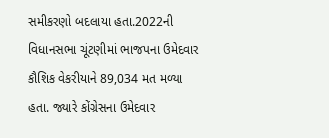સમીકરણો બદલાયા હતા.2022ની વિધાનસભા ચૂંટણીમાં ભાજપના ઉમેદવાર કૌશિક વેકરીયાને 89,034 મત મળ્યા હતા. જ્યારે કોંગ્રેસના ઉમેદવાર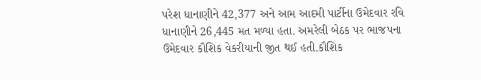પરેશ ધાનાણીને 42,377 અને આમ આદમી પાર્ટીના ઉમેદવાર રવિ ધાનાણીને 26,445 મત મળ્યા હતા. અમરેલી બેઠક પર ભાજપના ઉમેદવાર કૌશિક વેકરીયાની જીત થઈ હતી.કૌશિક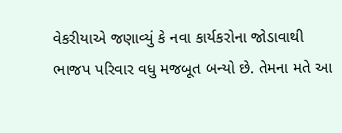વેકરીયાએ જણાવ્યું કે નવા કાર્યકરોના જોડાવાથી ભાજપ પરિવાર વધુ મજબૂત બન્યો છે. તેમના મતે આ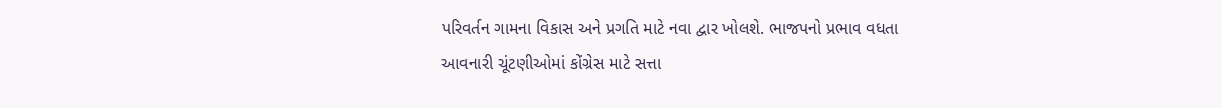પરિવર્તન ગામના વિકાસ અને પ્રગતિ માટે નવા દ્વાર ખોલશે. ભાજપનો પ્રભાવ વધતા આવનારી ચૂંટણીઓમાં કોંગ્રેસ માટે સત્તા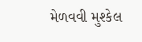મેળવવી મુશ્કેલ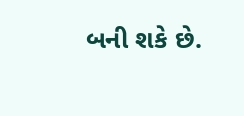બની શકે છે.